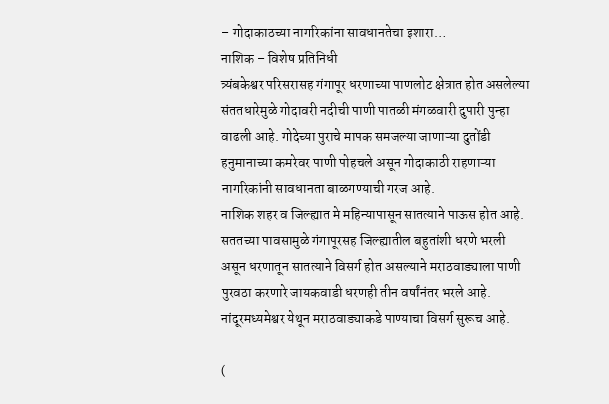– गोदाकाठच्या नागरिकांना सावधानतेचा इशारा…
नाशिक – विशेष प्रतिनिधी
त्र्यंबकेश्वर परिसरासह गंगापूर धरणाच्या पाणलोट क्षेत्रात होत असलेल्या संततधारेमुळे गोदावरी नदीची पाणी पातळी मंगळवारी दुपारी पुन्हा वाढली आहे. गोदेच्या पुराचे मापक समजल्या जाणाऱ्या दुतोंडी हनुमानाच्या कमरेवर पाणी पोहचले असून गोदाकाठी राहणाऱ्या नागरिकांनी सावधानता बाळगण्याची गरज आहे.
नाशिक शहर व जिल्ह्यात मे महिन्यापासून सातत्याने पाऊस होत आहे. सततच्या पावसामुळे गंगापूरसह जिल्ह्यातील बहुतांशी धरणे भरली असून धरणातून सातत्याने विसर्ग होत असल्याने मराठवाड्याला पाणी पुरवठा करणारे जायकवाडी धरणही तीन वर्षांनंतर भरले आहे. नांदूरमध्यमेश्वर येथून मराठवाड्याकडे पाण्याचा विसर्ग सुरूच आहे.

(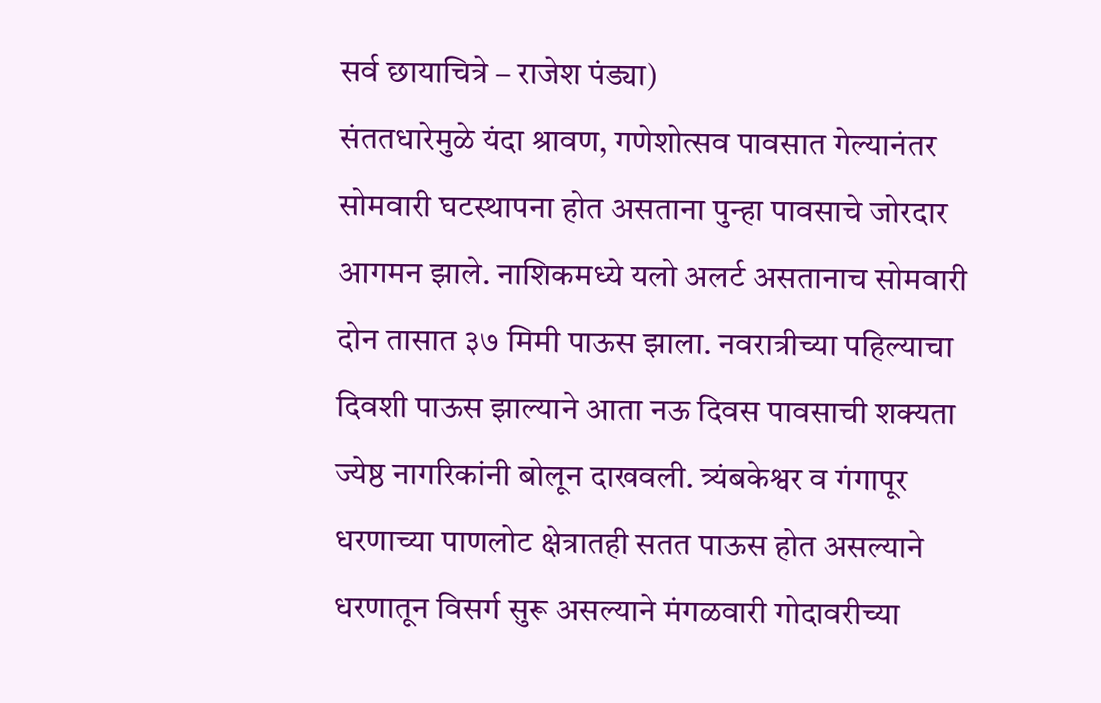सर्व छायाचित्रे – राजेश पंड्या)
संततधारेमुळे यंदा श्रावण, गणेशोत्सव पावसात गेल्यानंतर सोमवारी घटस्थापना होत असताना पुन्हा पावसाचे जोरदार आगमन झाले. नाशिकमध्ये यलो अलर्ट असतानाच सोमवारी दोन तासात ३७ मिमी पाऊस झाला. नवरात्रीच्या पहिल्याचा दिवशी पाऊस झाल्याने आता नऊ दिवस पावसाची शक्यता ज्येष्ठ नागरिकांनी बोलून दाखवली. त्र्यंबकेश्वर व गंगापूर धरणाच्या पाणलोट क्षेत्रातही सतत पाऊस होत असल्याने धरणातून विसर्ग सुरू असल्याने मंगळवारी गोदावरीच्या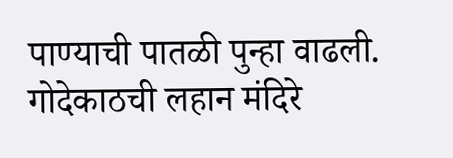पाण्याची पातळी पुन्हा वाढली. गोदेकाठची लहान मंदिरे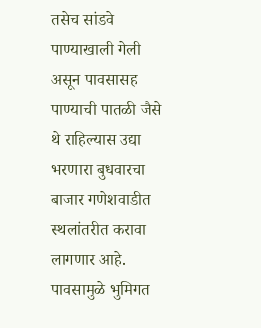तसेच सांडवे पाण्याखाली गेली असून पावसासह पाण्याची पातळी जैसे थे राहिल्यास उद्या भरणारा बुधवारचा बाजार गणेशवाडीत स्थलांतरीत करावा लागणार आहे. पावसामुळे भुमिगत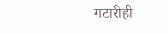गटारीही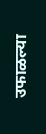उफाळल्या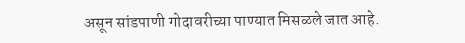असून सांडपाणी गोदावरीच्या पाण्यात मिसळले जात आहे.